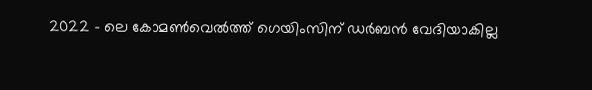2022 – ലെ കോമണ്‍വെൽത്ത് ഗെയിംസിന് ഡർബൻ വേദിയാകില്ല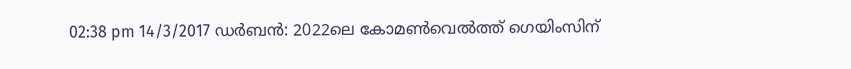02:38 pm 14/3/2017 ഡർബൻ: 2022ലെ കോമണ്‍വെൽത്ത് ഗെയിംസിന്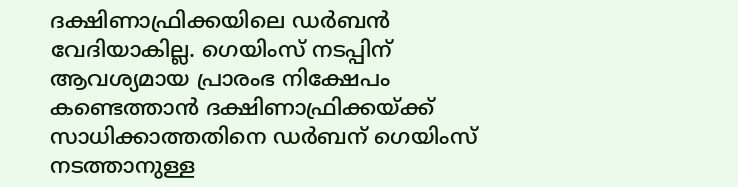ദക്ഷിണാഫ്രിക്കയിലെ ഡർബൻ വേദിയാകില്ല. ഗെയിംസ് നടപ്പിന് ആവശ്യമായ പ്രാരംഭ നിക്ഷേപം കണ്ടെത്താൻ ദക്ഷിണാഫ്രിക്കയ്ക്ക് സാധിക്കാത്തതിനെ ഡർബന് ഗെയിംസ് നടത്താനുള്ള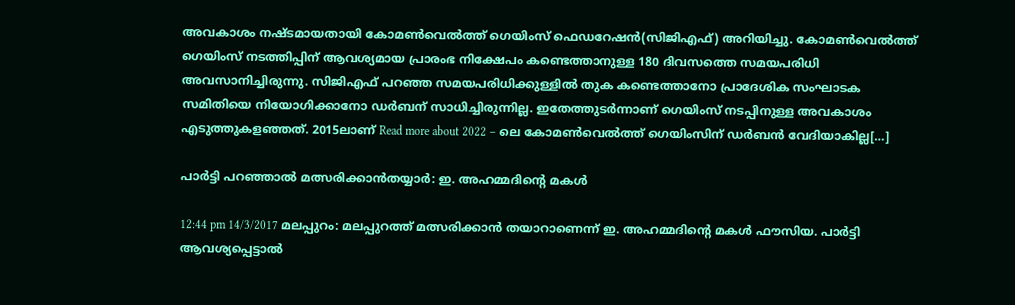അവകാശം നഷ്ടമായതായി കോമണ്‍വെൽത്ത് ഗെയിംസ് ഫെഡറേഷൻ(സിജിഎഫ്) അറിയിച്ചു. കോമണ്‍വെൽത്ത് ഗെയിംസ് നടത്തിപ്പിന് ആവശ്യമായ പ്രാരംഭ നിക്ഷേപം കണ്ടെത്താനുള്ള 180 ദിവസത്തെ സമയപരിധി അവസാനിച്ചിരുന്നു. സിജിഎഫ് പറഞ്ഞ സമയപരിധിക്കുള്ളിൽ തുക കണ്ടെത്താനോ പ്രാദേശിക സംഘാടക സമിതിയെ നിയോഗിക്കാനോ ഡർബന് സാധിച്ചിരുന്നില്ല. ഇതേത്തുടർന്നാണ് ഗെയിംസ് നടപ്പിനുള്ള അവകാശം എടുത്തുകളഞ്ഞത്. 2015ലാണ് Read more about 2022 – ലെ കോമണ്‍വെൽത്ത് ഗെയിംസിന് ഡർബൻ വേദിയാകില്ല[…]

പാർട്ടി പറഞ്ഞാൽ മത്സരിക്കാൻതയ്യാർ: ഇ. അഹമ്മദിന്‍റെ മകള്‍

12:44 pm 14/3/2017 മലപ്പുറം: മലപ്പുറത്ത് മത്സരിക്കാന്‍ തയാറാണെന്ന് ഇ. അഹമ്മദിന്‍റെ മകള്‍ ഫൗസിയ. പാര്‍ട്ടി ആവശ്യപ്പെട്ടാല്‍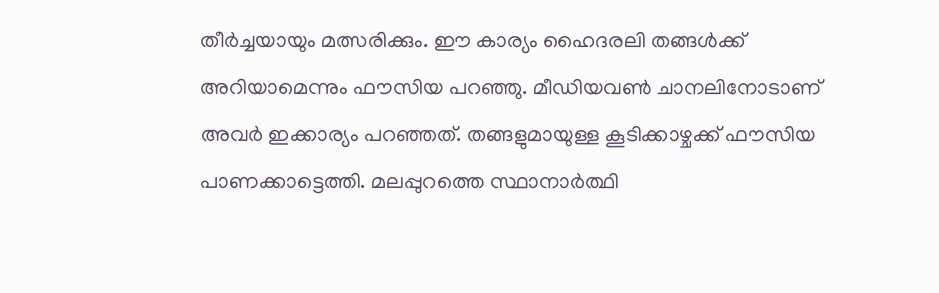തീര്‍ച്ചയായും മത്സരിക്കും. ഈ കാര്യം ഹൈദരലി തങ്ങള്‍ക്ക് അറിയാമെന്നും ഫൗസിയ പറഞ്ഞു. മീഡിയവൺ ചാനലിനോടാണ് അവർ ഇക്കാര്യം പറഞ്ഞത്. തങ്ങളുമായുള്ള കൂടിക്കാഴ്ചക്ക് ഫൗസിയ പാണക്കാട്ടെത്തി. മലപ്പുറത്തെ സ്ഥാനാര്‍ത്ഥി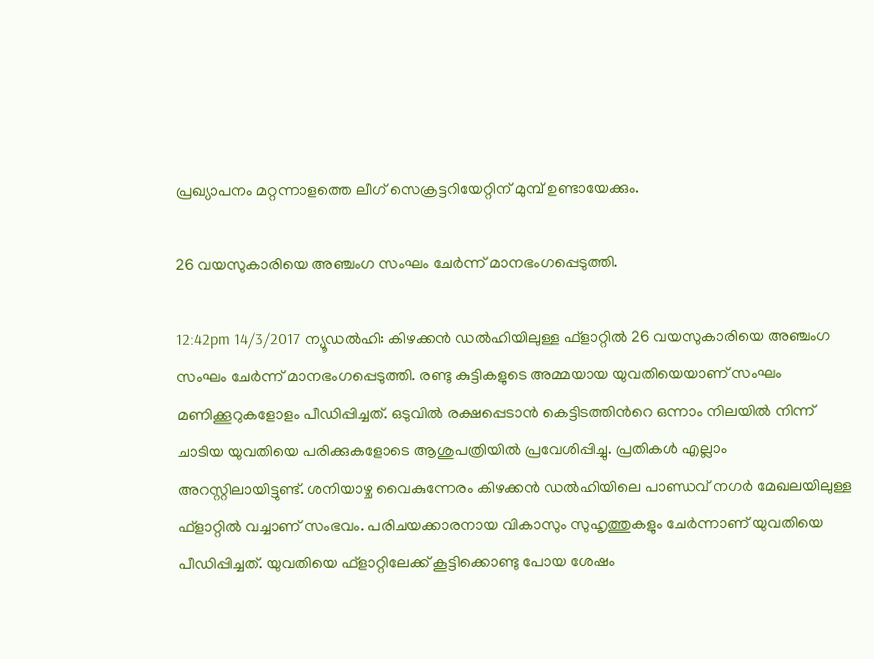പ്രഖ്യാപനം മറ്റന്നാളത്തെ ലീഗ് സെക്രട്ടറിയേറ്റിന് മുമ്പ് ഉണ്ടായേക്കും.

26 വയസുകാരിയെ അഞ്ചംഗ സംഘം ചേർന്ന് മാനഭംഗപ്പെടുത്തി.

12:42pm 14/3/2017 ന്യൂഡൽഹി: കിഴക്കൻ ഡൽഹിയിലുള്ള ഫ്ളാറ്റിൽ 26 വയസുകാരിയെ അഞ്ചംഗ സംഘം ചേർന്ന് മാനഭംഗപ്പെടുത്തി. രണ്ടു കുട്ടികളുടെ അമ്മയായ യുവതിയെയാണ് സംഘം മണിക്കൂറുകളോളം പീഡിപ്പിച്ചത്. ഒടുവിൽ രക്ഷപ്പെടാൻ കെട്ടിടത്തിന്‍റെ ഒന്നാം നിലയിൽ നിന്ന് ചാടിയ യുവതിയെ പരിക്കുകളോടെ ആശുപത്രിയിൽ പ്രവേശിപ്പിച്ചു. പ്രതികൾ എല്ലാം അറസ്റ്റിലായിട്ടുണ്ട്. ശനിയാഴ്ച വൈകുന്നേരം കിഴക്കൻ ഡൽഹിയിലെ പാണ്ഡവ് നഗർ മേഖലയിലുള്ള ഫ്ളാറ്റിൽ വച്ചാണ് സംഭവം. പരിചയക്കാരനായ വികാസും സുഹൃത്തുകളും ചേർന്നാണ് യുവതിയെ പീഡിപ്പിച്ചത്. യുവതിയെ ഫ്ളാറ്റിലേക്ക് കൂട്ടിക്കൊണ്ടു പോയ ശേഷം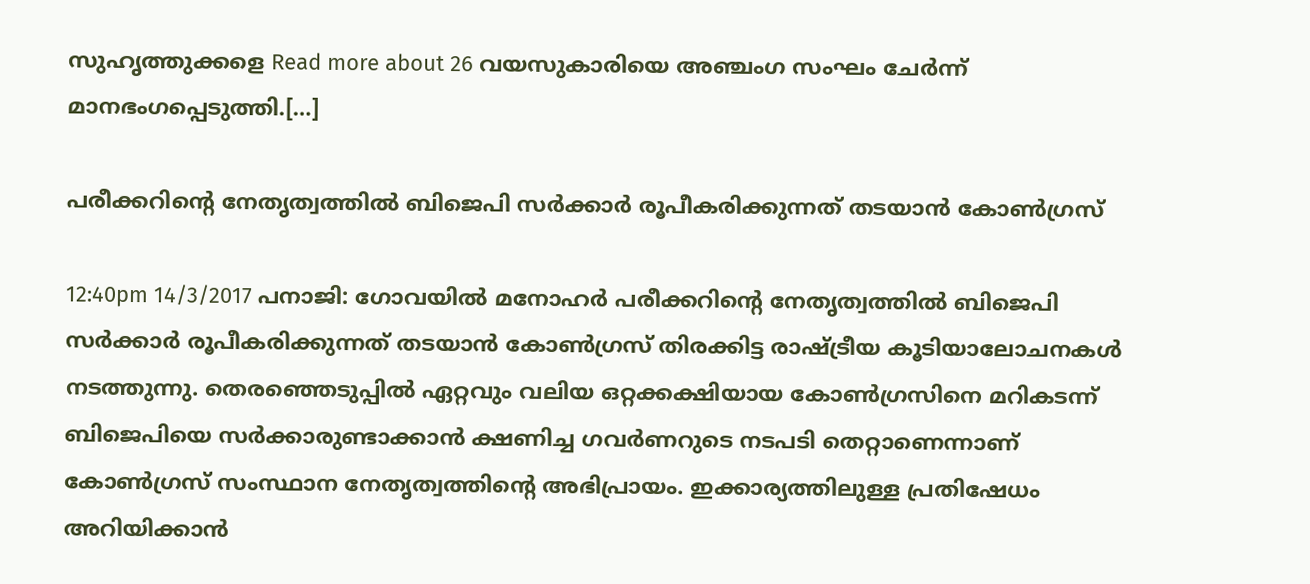സുഹൃത്തുക്കളെ Read more about 26 വയസുകാരിയെ അഞ്ചംഗ സംഘം ചേർന്ന് മാനഭംഗപ്പെടുത്തി.[…]

പരീക്കറിന്‍റെ നേതൃത്വത്തിൽ ബിജെപി സർക്കാർ രൂപീകരിക്കുന്നത് തടയാൻ കോണ്‍ഗ്രസ്

12:40pm 14/3/2017 പനാജി: ഗോവയിൽ മനോഹർ പരീക്കറിന്‍റെ നേതൃത്വത്തിൽ ബിജെപി സർക്കാർ രൂപീകരിക്കുന്നത് തടയാൻ കോണ്‍ഗ്രസ് തിരക്കിട്ട രാഷ്ട്രീയ കൂടിയാലോചനകൾ നടത്തുന്നു. തെരഞ്ഞെടുപ്പിൽ ഏറ്റവും വലിയ ഒറ്റക്കക്ഷിയായ കോണ്‍ഗ്രസിനെ മറികടന്ന് ബിജെപിയെ സർക്കാരുണ്ടാക്കാൻ ക്ഷണിച്ച ഗവർണറുടെ നടപടി തെറ്റാണെന്നാണ് കോണ്‍ഗ്രസ് സംസ്ഥാന നേതൃത്വത്തിന്‍റെ അഭിപ്രായം. ഇക്കാര്യത്തിലുള്ള പ്രതിഷേധം അറിയിക്കാൻ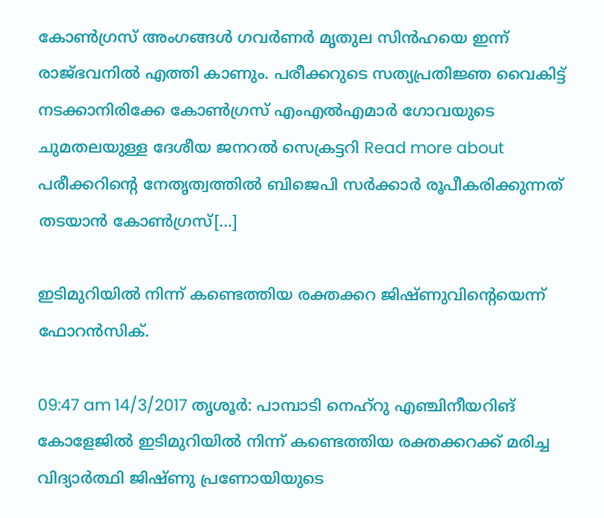കോണ്‍ഗ്രസ് അംഗങ്ങൾ ഗവർണർ മൃതുല സിൻഹയെ ഇന്ന് രാജ്ഭവനിൽ എത്തി കാണും. പരീക്കറുടെ സത്യപ്രതിജ്ഞ വൈകിട്ട് നടക്കാനിരിക്കേ കോണ്‍ഗ്രസ് എംഎൽഎമാർ ഗോവയുടെ ചുമതലയുള്ള ദേശീയ ജനറൽ സെക്രട്ടറി Read more about പരീക്കറിന്‍റെ നേതൃത്വത്തിൽ ബിജെപി സർക്കാർ രൂപീകരിക്കുന്നത് തടയാൻ കോണ്‍ഗ്രസ്[…]

ഇടിമുറിയില്‍ നിന്ന് കണ്ടെത്തിയ രക്തക്കറ ജിഷ്ണുവിന്റെയെന്ന് ഫോറന്‍സിക്.

09:47 am 14/3/2017 തൃശൂർ: പാമ്പാടി നെഹ്‌റു എഞ്ചിനീയറിങ് കോളേജിൽ ഇടിമുറിയില്‍ നിന്ന് കണ്ടെത്തിയ രക്തക്കറക്ക് മരിച്ച വിദ്യാര്‍ത്ഥി ജിഷ്ണു പ്രണോയിയുടെ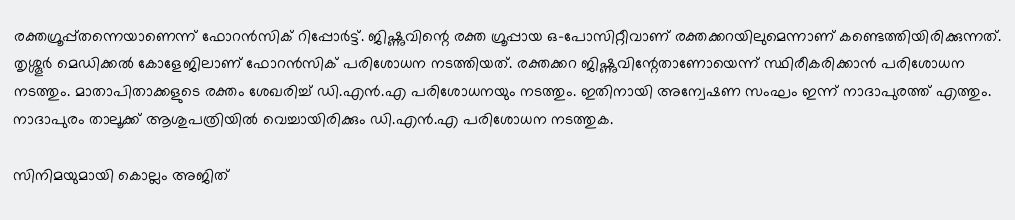രക്തഗ്രൂപ്പ്തന്നെയാണെന്ന് ഫോറന്‍സിക് റിപ്പോര്‍ട്ട്. ജിഷ്ണുവിന്റെ രക്ത ഗ്രൂപ്പായ ഒ-പോസിറ്റീവാണ് രക്തക്കറയിലുമെന്നാണ് കണ്ടെത്തിയിരിക്കുന്നത്. തൃശ്ശൂര്‍ മെഡിക്കല്‍ കോളേജിലാണ് ഫോറന്‍സിക് പരിശോധന നടത്തിയത്. രക്തക്കറ ജിഷ്ണുവിന്റേതാണോയെന്ന് സ്ഥിരീകരിക്കാന്‍ പരിശോധന നടത്തും. മാതാപിതാക്കളുടെ രക്തം ശേഖരിച്ച് ഡി.എന്‍.എ പരിശോധനയും നടത്തും. ഇതിനായി അന്വേഷണ സംഘം ഇന്ന് നാദാപുരത്ത് എത്തും. നാദാപുരം താലൂക്ക് ആശുപത്രിയില്‍ വെച്ചായിരിക്കും ഡി.എൻ.എ പരിശോധന നടത്തുക.

സിനിമയുമായി കൊല്ലം അജിത്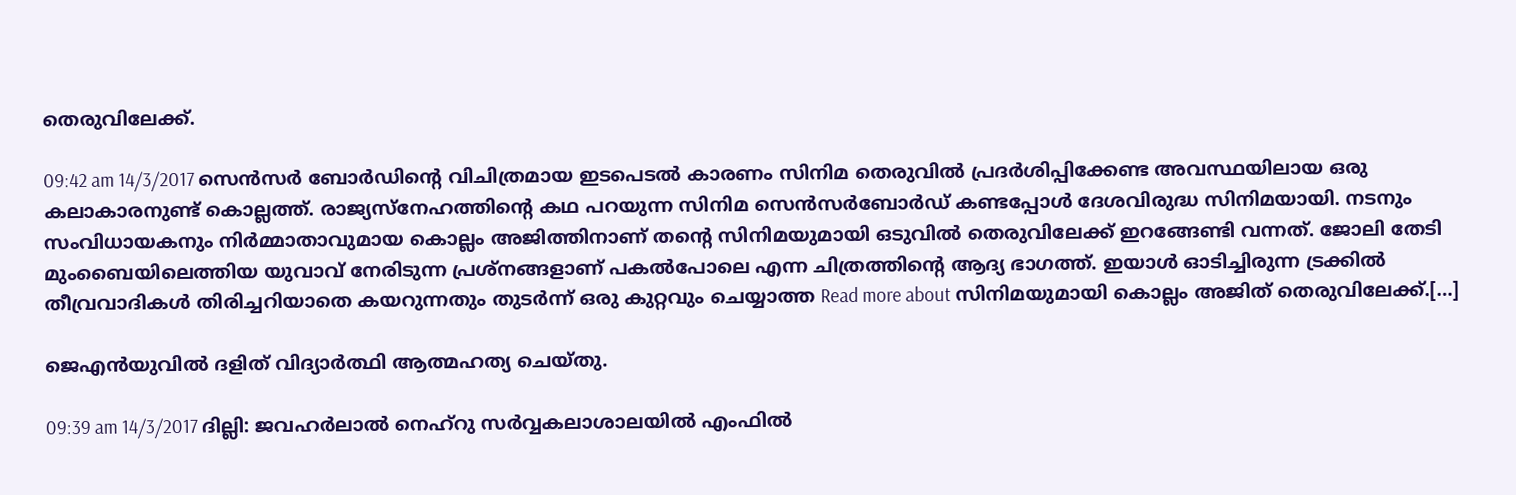തെരുവിലേക്ക്.

09:42 am 14/3/2017 സെൻസര്‍ ബോര്‍ഡിന്‍റെ വിചിത്രമായ ഇടപെടല്‍ കാരണം സിനിമ തെരുവില്‍ പ്രദര്‍ശിപ്പിക്കേണ്ട അവസ്ഥയിലായ ഒരു കലാകാരനുണ്ട് കൊല്ലത്ത്. രാജ്യസ്നേഹത്തിന്‍റെ കഥ പറയുന്ന സിനിമ സെൻസര്‍ബോര്‍ഡ് കണ്ടപ്പോള്‍ ദേശവിരുദ്ധ സിനിമയായി. നടനും സംവിധായകനും നിര്‍മ്മാതാവുമായ കൊല്ലം അജിത്തിനാണ് തന്‍റെ സിനിമയുമായി ഒടുവില്‍ തെരുവിലേക്ക് ഇറങ്ങേണ്ടി വന്നത്. ജോലി തേടി മുംബൈയിലെത്തിയ യുവാവ് നേരിടുന്ന പ്രശ്നങ്ങളാണ് പകല്‍പോലെ എന്ന ചിത്രത്തിന്‍റെ ആദ്യ ഭാഗത്ത്. ഇയാള്‍ ഓടിച്ചിരുന്ന ട്രക്കില്‍ തീവ്രവാദികള്‍ തിരിച്ചറിയാതെ കയറുന്നതും തുടര്‍ന്ന് ഒരു കുറ്റവും ചെയ്യാത്ത Read more about സിനിമയുമായി കൊല്ലം അജിത് തെരുവിലേക്ക്.[…]

ജെഎന്‍യുവില്‍ ദളിത് വിദ്യാര്‍ത്ഥി ആത്മഹത്യ ചെയ്തു.

09:39 am 14/3/2017 ദില്ലി: ജവഹര്‍ലാല്‍ നെഹ്‌റു സര്‍വ്വകലാശാലയില്‍ എംഫില്‍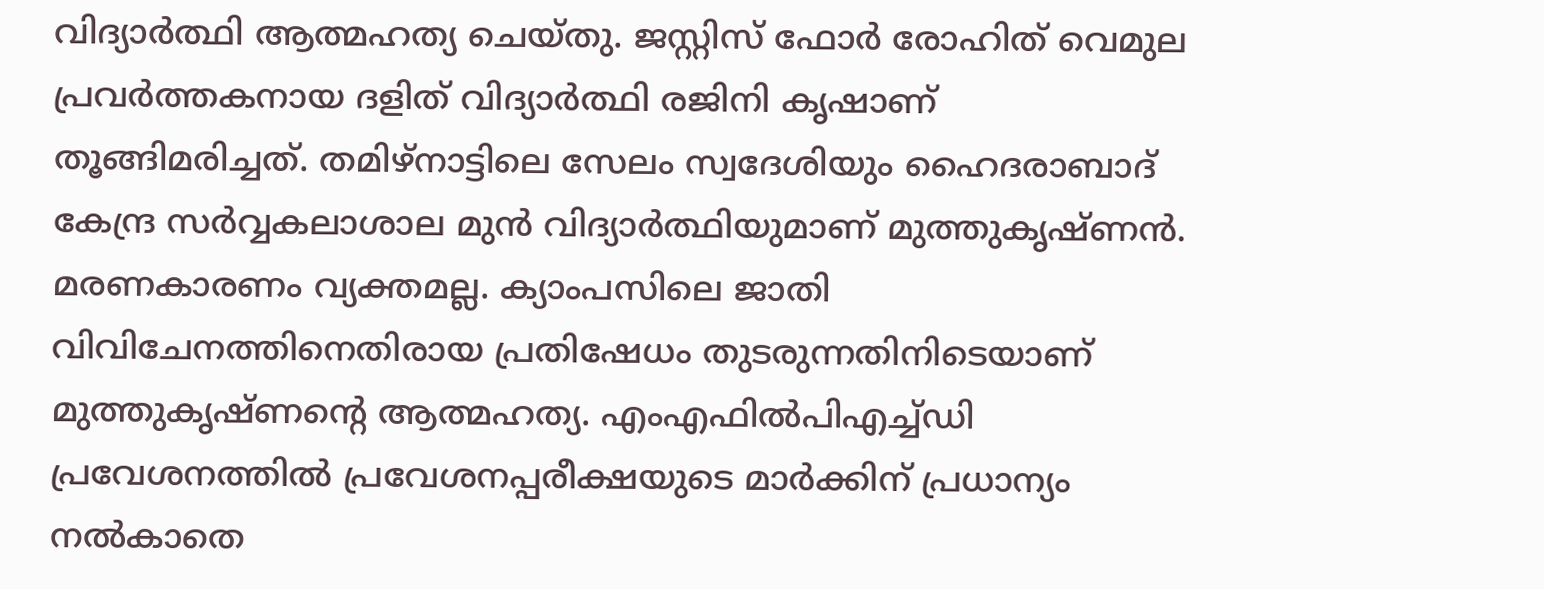വിദ്യാര്‍ത്ഥി ആത്മഹത്യ ചെയ്തു. ജസ്റ്റിസ് ഫോര്‍ രോഹിത് വെമുല പ്രവര്‍ത്തകനായ ദളിത് വിദ്യാര്‍ത്ഥി രജിനി കൃഷാണ് തൂങ്ങിമരിച്ചത്. തമിഴ്‌നാട്ടിലെ സേലം സ്വദേശിയും ഹൈദരാബാദ് കേന്ദ്ര സര്‍വ്വകലാശാല മുന്‍ വിദ്യാര്‍ത്ഥിയുമാണ് മുത്തുകൃഷ്ണന്‍. മരണകാരണം വ്യക്തമല്ല. ക്യാംപസിലെ ജാതി വിവിചേനത്തിനെതിരായ പ്രതിഷേധം തുടരുന്നതിനിടെയാണ് മുത്തുകൃഷ്ണന്റെ ആത്മഹത്യ. എംഎഫില്‍പിഎച്ച്ഡി പ്രവേശനത്തില്‍ പ്രവേശനപ്പരീക്ഷയുടെ മാര്‍ക്കിന് പ്രധാന്യം നല്‍കാതെ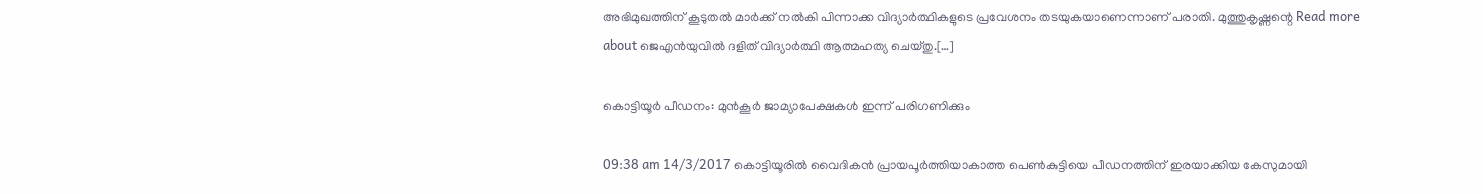അഭിമുഖത്തിന് കൂടുതല്‍ മാര്‍ക്ക് നല്‍കി പിന്നാക്ക വിദ്യാര്‍ത്ഥികളുടെ പ്രവേശനം തടയുകയാണെന്നാണ് പരാതി. മുത്തുകൃഷ്ണന്റെ Read more about ജെഎന്‍യുവില്‍ ദളിത് വിദ്യാര്‍ത്ഥി ആത്മഹത്യ ചെയ്തു.[…]

കൊട്ടിയൂർ പീഡനം: മുൻകൂർ ജാമ്യാപേക്ഷകൾ ഇന്ന് പരിഗണിക്കും

09:38 am 14/3/2017 കൊട്ടിയൂരില്‍ വൈദികന്‍ പ്രായപൂര്‍ത്തിയാകാത്ത പെണ്‍കുട്ടിയെ പീഡനത്തിന് ഇരയാക്കിയ കേസുമായി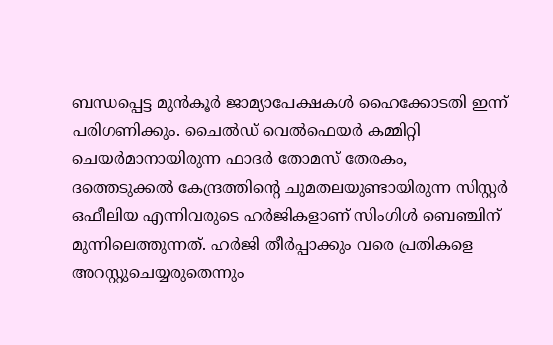ബന്ധപ്പെട്ട മുൻകൂർ ജാമ്യാപേക്ഷകൾ ഹൈക്കോടതി ഇന്ന് പരിഗണിക്കും. ചൈൽഡ് വെൽഫെയർ കമ്മിറ്റി ചെയർമാനായിരുന്ന ഫാദർ തോമസ് തേരകം, ദത്തെടുക്കൽ കേന്ദ്രത്തിന്‍റെ ചുമതലയുണ്ടായിരുന്ന സിസ്റ്റർ ഒഫീലിയ എന്നിവരുടെ ഹർജികളാണ് സിംഗിൾ ബെഞ്ചിന് മുന്നിലെത്തുന്നത്. ഹർജി തീർപ്പാക്കും വരെ പ്രതികളെ അറസ്റ്റുചെയ്യരുതെന്നും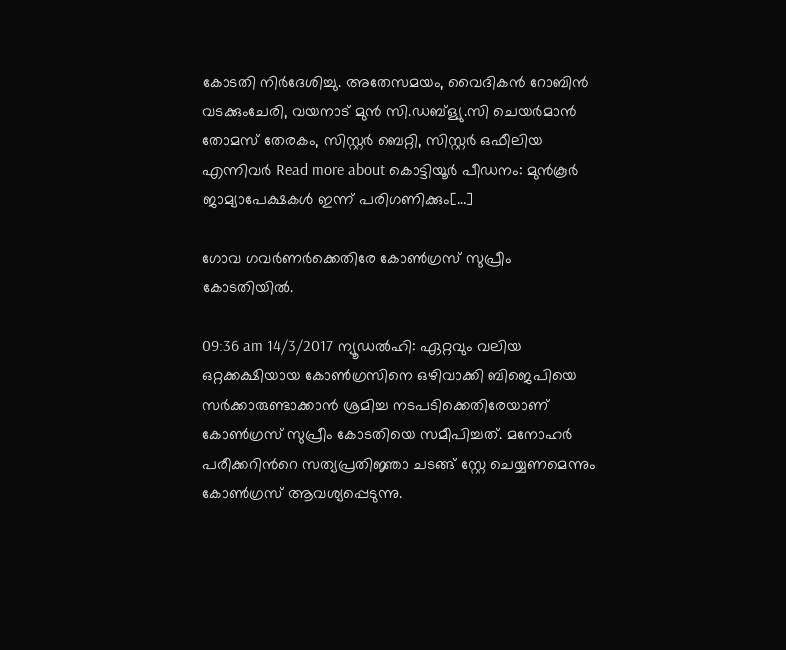കോടതി നിർദേശിച്ചു. അതേസമയം, വൈദികൻ റോബിൻ വടക്കുംചേരി, വയനാട് മുൻ സി.ഡബ്ള്യു.സി ചെയർമാൻ തോമസ് തേരകം, സിസ്റ്റർ ബെറ്റി, സിസ്റ്റർ ഒഫീലിയ എന്നിവർ Read more about കൊട്ടിയൂർ പീഡനം: മുൻകൂർ ജാമ്യാപേക്ഷകൾ ഇന്ന് പരിഗണിക്കും[…]

ഗോവ ഗവർണർക്കെതിരേ കോണ്‍ഗ്രസ് സുപ്രീം കോടതിയിൽ.

09:36 am 14/3/2017 ന്യൂഡൽഹി: ഏറ്റവും വലിയ ഒറ്റക്കക്ഷിയായ കോണ്‍ഗ്രസിനെ ഒഴിവാക്കി ബിജെപിയെ സർക്കാരുണ്ടാക്കാൻ ശ്രമിച്ച നടപടിക്കെതിരേയാണ് കോണ്‍ഗ്രസ് സുപ്രീം കോടതിയെ സമീപിച്ചത്. മനോഹർ പരീക്കറിന്‍റെ സത്യപ്രതിജ്ഞാ ചടങ്ങ് സ്റ്റേ ചെയ്യണമെന്നും കോണ്‍ഗ്രസ് ആവശ്യപ്പെടുന്നു.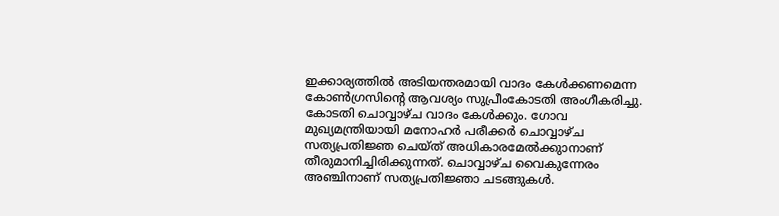ഇക്കാര്യത്തിൽ അടിയന്തരമായി വാദം കേൾക്കണമെന്ന കോണ്‍ഗ്രസിന്‍റെ ആവശ്യം സുപ്രീംകോടതി അംഗീകരിച്ചു. കോടതി ചൊവ്വാഴ്ച വാദം കേൾക്കും. ഗോവ മുഖ്യമന്ത്രിയായി മനോഹർ പരീക്കർ ചൊവ്വാഴ്ച സത്യപ്രതിജ്ഞ ചെയ്ത് അധികാരമേൽക്കുാനാണ് തീരുമാനിച്ചിരിക്കുന്നത്. ചൊവ്വാഴ്ച വൈകുന്നേരം അഞ്ചിനാണ് സത്യപ്രതിജ്ഞാ ചടങ്ങുകൾ.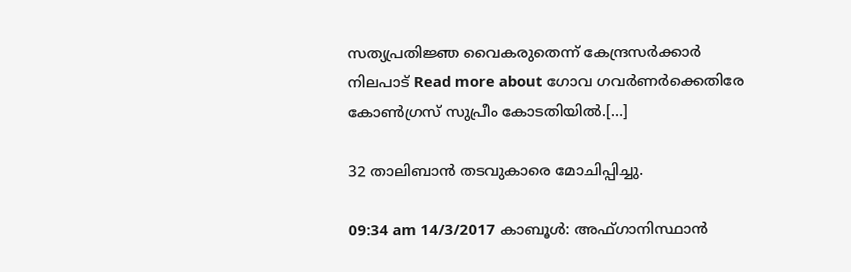സത്യപ്രതിജ്ഞ വൈകരുതെന്ന് കേന്ദ്രസർക്കാർ നിലപാട് Read more about ഗോവ ഗവർണർക്കെതിരേ കോണ്‍ഗ്രസ് സുപ്രീം കോടതിയിൽ.[…]

32 താലിബാൻ തടവുകാരെ മോചിപ്പിച്ചു.

09:34 am 14/3/2017 കാബൂൾ: അഫ്ഗാനിസ്ഥാൻ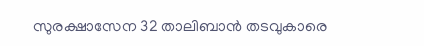സുരക്ഷാസേന 32 താലിബാൻ തടവുകാരെ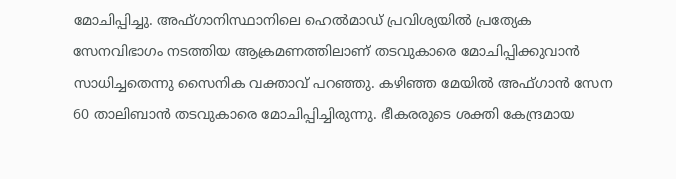മോചിപ്പിച്ചു. അഫ്ഗാനിസ്ഥാനിലെ ഹെൽമാഡ് പ്രവിശ്യയിൽ പ്രത്യേക സേനവിഭാഗം നടത്തിയ ആക്രമണത്തിലാണ് തടവുകാരെ മോചിപ്പിക്കുവാൻ സാധിച്ചതെന്നു സൈനിക വക്താവ് പറഞ്ഞു. കഴിഞ്ഞ മേയിൽ അഫ്ഗാൻ സേന 60 താലിബാൻ തടവുകാരെ മോചിപ്പിച്ചിരുന്നു. ഭീകരരുടെ ശക്തി കേന്ദ്രമായ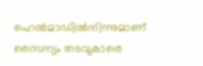ഹെൽമാഡിൽനിന്നുമാണ് സൈന്യം തടവുകാരെ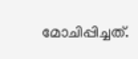മോചിപ്പിച്ചത്.